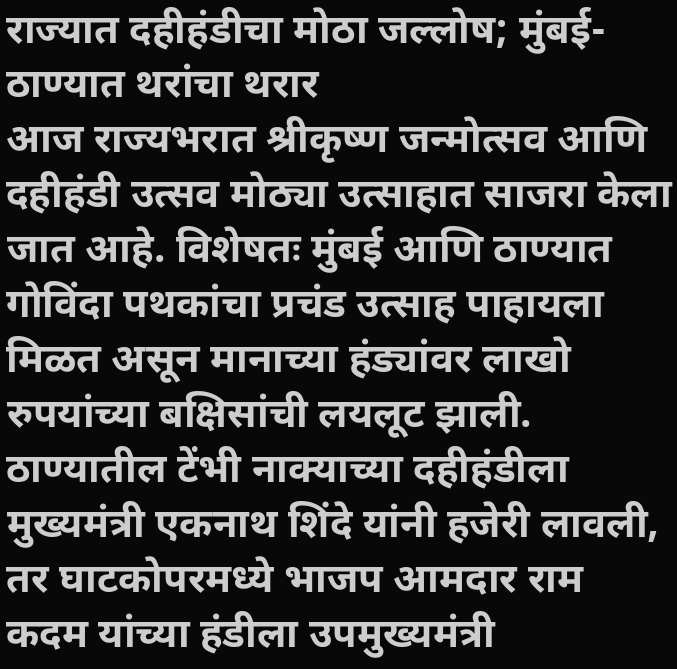राज्यात दहीहंडीचा मोठा जल्लोष; मुंबई-ठाण्यात थरांचा थरार
आज राज्यभरात श्रीकृष्ण जन्मोत्सव आणि दहीहंडी उत्सव मोठ्या उत्साहात साजरा केला जात आहे. विशेषतः मुंबई आणि ठाण्यात गोविंदा पथकांचा प्रचंड उत्साह पाहायला मिळत असून मानाच्या हंड्यांवर लाखो रुपयांच्या बक्षिसांची लयलूट झाली.
ठाण्यातील टेंभी नाक्याच्या दहीहंडीला मुख्यमंत्री एकनाथ शिंदे यांनी हजेरी लावली, तर घाटकोपरमध्ये भाजप आमदार राम कदम यांच्या हंडीला उपमुख्यमंत्री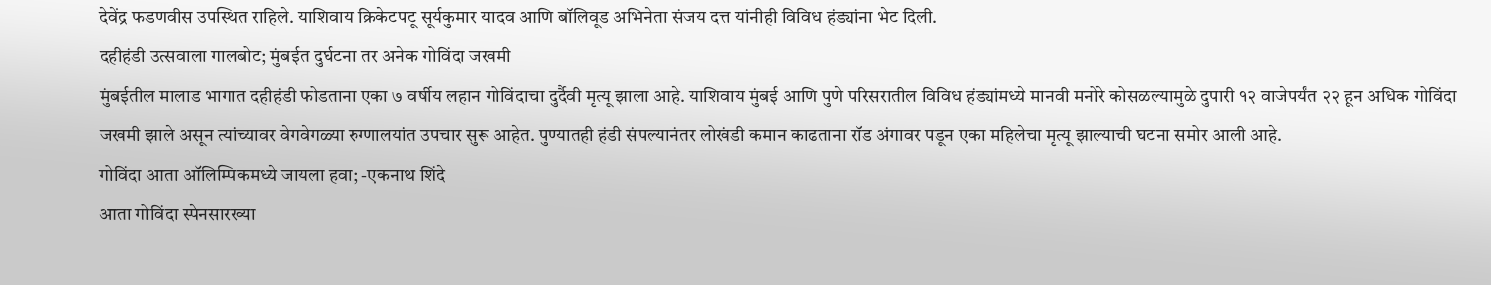देवेंद्र फडणवीस उपस्थित राहिले. याशिवाय क्रिकेटपटू सूर्यकुमार यादव आणि बॉलिवूड अभिनेता संजय दत्त यांनीही विविध हंड्यांना भेट दिली.
दहीहंडी उत्सवाला गालबोट; मुंबईत दुर्घटना तर अनेक गोविंदा जखमी
मुंबईतील मालाड भागात दहीहंडी फोडताना एका ७ वर्षीय लहान गोविंदाचा दुर्दैवी मृत्यू झाला आहे. याशिवाय मुंबई आणि पुणे परिसरातील विविध हंड्यांमध्ये मानवी मनोरे कोसळल्यामुळे दुपारी १२ वाजेपर्यंत २२ हून अधिक गोविंदा जखमी झाले असून त्यांच्यावर वेगवेगळ्या रुग्णालयांत उपचार सुरू आहेत. पुण्यातही हंडी संपल्यानंतर लोखंडी कमान काढताना रॉड अंगावर पडून एका महिलेचा मृत्यू झाल्याची घटना समोर आली आहे.
गोविंदा आता ऑलिम्पिकमध्ये जायला हवा; -एकनाथ शिंदे
आता गोविंदा स्पेनसारख्या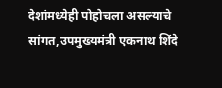देशांमध्येही पोहोचला असल्याचे सांगत,उपमुख्यमंत्री एकनाथ शिंदे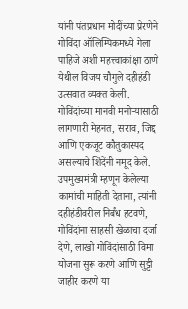यांनी पंतप्रधान मोदींच्या प्रेरणेने गोविंदा ऑलिम्पिकमध्ये गेला पाहिजे अशी महत्त्वाकांक्षा ठाणे येथील विजय चौगुले दहीहंडी उत्सवात व्यक्त केली.
गोविंदांच्या मानवी मनोऱ्यासाठी लागणारी मेहनत, सराव, जिद्द आणि एकजूट कौतुकास्पद असल्याचे शिंदेंनी नमूद केले. उपमुख्यमंत्री म्हणून केलेल्या कामांची माहिती देताना, त्यांनी दहीहंडीवरील निर्बंध हटवणे, गोविंदांना साहसी खेळाचा दर्जा देणे, लाखो गोविंदांसाठी विमा योजना सुरू करणे आणि सुट्टी जाहीर करणे या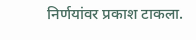निर्णयांवर प्रकाश टाकला.